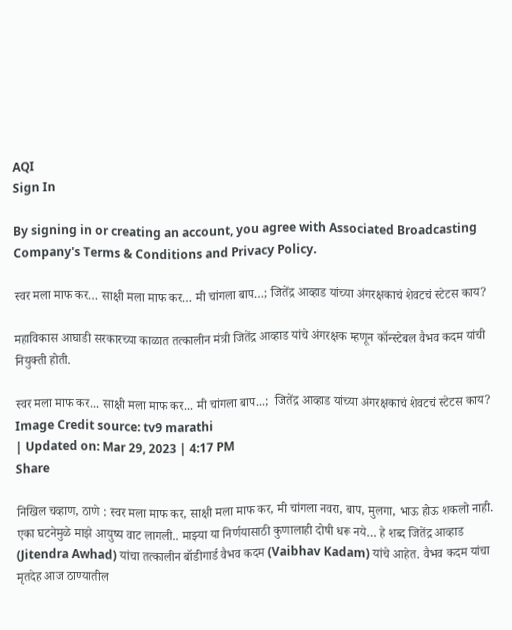AQI
Sign In

By signing in or creating an account, you agree with Associated Broadcasting Company's Terms & Conditions and Privacy Policy.

स्वर मला माफ कर… साक्षी मला माफ कर… मी चांगला बाप…; जितेंद्र आव्हाड यांच्या अंगरक्षकाचं शेवटचं स्टेटस काय?

महाविकास आघाडी सरकारच्या काळात तत्कालीन मंत्री जितेंद्र आव्हाड यांचे अंगरक्षक म्हणून कॉन्स्टेबल वैभव कदम यांची नियुक्ती होती.

स्वर मला माफ कर... साक्षी मला माफ कर... मी चांगला बाप...;  जितेंद्र आव्हाड यांच्या अंगरक्षकाचं शेवटचं स्टेटस काय?
Image Credit source: tv9 marathi
| Updated on: Mar 29, 2023 | 4:17 PM
Share

निखिल चव्हाण, ठाणे : स्वर मला माफ कर, साक्षी मला माफ कर, मी चांगला नवरा, बाप, मुलगा, भाऊ होऊ शकलो नाही. एका घटनेमुळे माझे आयुष्य वाट लागली.. माझ्या या निर्णयासाठी कुणालाही दोषी धरू नये… हे शब्द जितेंद्र आव्हाड (Jitendra Awhad) यांचा तत्कालीन बॉडीगार्ड वैभव कदम (Vaibhav Kadam) यांचे आहेत. वैभव कदम यांचा मृतदेह आज ठाण्यातील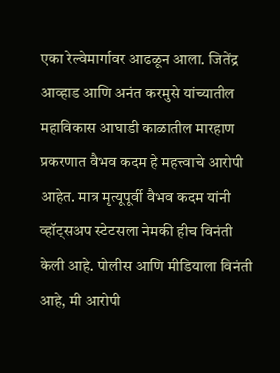एका रेल्वेमार्गावर आढळून आला. जितेंद्र आव्हाड आणि अनंत करमुसे यांच्यातील महाविकास आघाडी काळातील मारहाण प्रकरणात वैभव कदम हे महत्त्वाचे आरोपी आहेत. मात्र मृत्यूपूर्वी वैभव कदम यांनी व्हॉट्सअप स्टेटसला नेमकी हीच विनंती केली आहे. पोलीस आणि मीडियाला विनंती आहे, मी आरोपी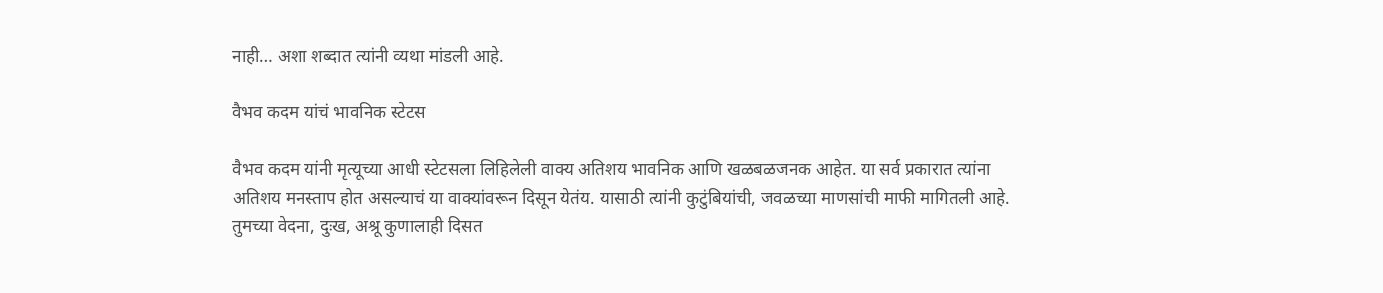नाही… अशा शब्दात त्यांनी व्यथा मांडली आहे.

वैभव कदम यांचं भावनिक स्टेटस

वैभव कदम यांनी मृत्यूच्या आधी स्टेटसला लिहिलेली वाक्य अतिशय भावनिक आणि खळबळजनक आहेत. या सर्व प्रकारात त्यांना अतिशय मनस्ताप होत असल्याचं या वाक्यांवरून दिसून येतंय. यासाठी त्यांनी कुटुंबियांची, जवळच्या माणसांची माफी मागितली आहे. तुमच्या वेदना, दुःख, अश्रू कुणालाही दिसत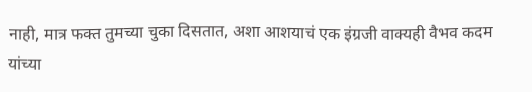नाही, मात्र फक्त तुमच्या चुका दिसतात, अशा आशयाचं एक इंग्रजी वाक्यही वैभव कदम यांच्या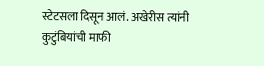स्टेटसला दिसून आलं. अखेरीस त्यांनी कुटुंबियांची माफी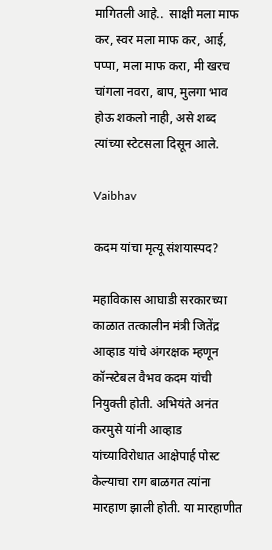मागितली आहे..  साक्षी मला माफ कर, स्वर मला माफ कर, आई, पप्पा, मला माफ करा, मी खरच चांगला नवरा, बाप, मुलगा भाव होऊ शकलो नाही, असे शब्द त्यांच्या स्टेटसला दिसून आले.

Vaibhav

कदम यांचा मृत्यू संशयास्पद?

महाविकास आघाडी सरकारच्या काळात तत्कालीन मंत्री जितेंद्र आव्हाड यांचे अंगरक्षक म्हणून कॉन्स्टेबल वैभव कदम यांची नियुक्ती होती. अभियंते अनंत करमुसे यांनी आव्हाड यांच्याविरोधात आक्षेपार्ह पोस्ट केल्याचा राग बाळगत त्यांना मारहाण झाली होती. या मारहाणीत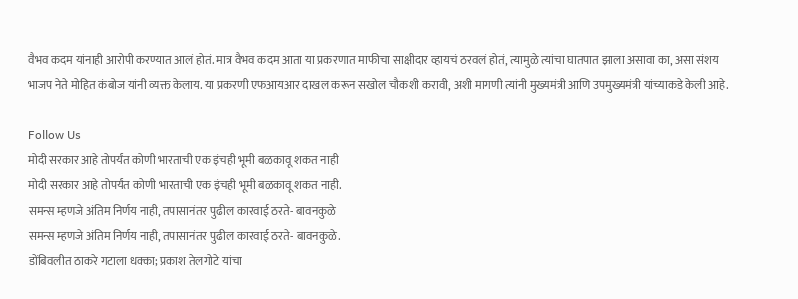वैभव कदम यांनाही आरोपी करण्यात आलं होतं. मात्र वैभव कदम आता या प्रकरणात माफीचा साक्षीदार व्हायचं ठरवलं होतं, त्यामुळे त्यांचा घातपात झाला असावा का, असा संशय भाजप नेते मोहित कंबोज यांनी व्यक्त केलाय. या प्रकरणी एफआयआर दाखल करून सखोल चौकशी करावी, अशी मागणी त्यांनी मुख्यमंत्री आणि उपमुख्यमंत्री यांच्याकडे केली आहे.

Follow Us
मोदी सरकार आहे तोपर्यंत कोणी भारताची एक इंचही भूमी बळकावू शकत नाही
मोदी सरकार आहे तोपर्यंत कोणी भारताची एक इंचही भूमी बळकावू शकत नाही.
समन्स म्हणजे अंतिम निर्णय नाही, तपासानंतर पुढील कारवाई ठरते- बावनकुळे
समन्स म्हणजे अंतिम निर्णय नाही, तपासानंतर पुढील कारवाई ठरते- बावनकुळे.
डोंबिवलीत ठाकरे गटाला धक्का; प्रकाश तेलगोटे यांचा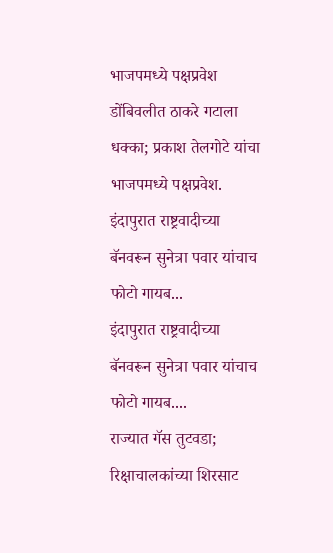भाजपमध्ये पक्षप्रवेश
डोंबिवलीत ठाकरे गटाला धक्का; प्रकाश तेलगोटे यांचा भाजपमध्ये पक्षप्रवेश.
इंदापुरात राष्ट्रवादीच्या बॅनवरून सुनेत्रा पवार यांचाच फोटो गायब...
इंदापुरात राष्ट्रवादीच्या बॅनवरून सुनेत्रा पवार यांचाच फोटो गायब....
राज्यात गॅस तुटवडा; रिक्षाचालकांच्या शिरसाट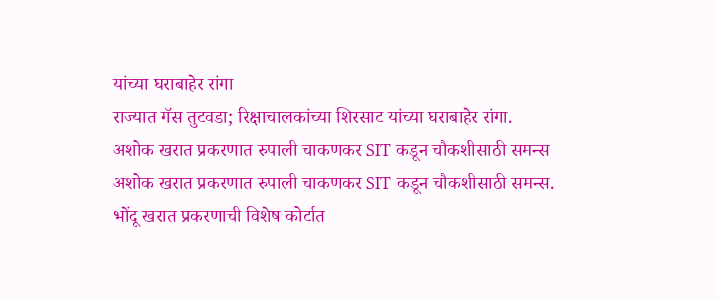यांच्या घराबाहेर रांगा
राज्यात गॅस तुटवडा; रिक्षाचालकांच्या शिरसाट यांच्या घराबाहेर रांगा.
अशोक खरात प्रकरणात रुपाली चाकणकर SIT कडून चौकशीसाठी समन्स
अशोक खरात प्रकरणात रुपाली चाकणकर SIT कडून चौकशीसाठी समन्स.
भोंदू खरात प्रकरणाची विशेष कोर्टात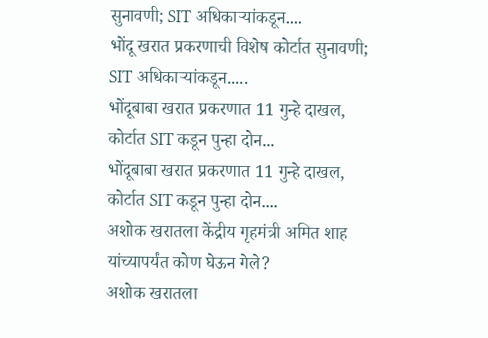सुनावणी; SIT अधिकाऱ्यांकडून....
भोंदू खरात प्रकरणाची विशेष कोर्टात सुनावणी; SIT अधिकाऱ्यांकडून.....
भोंदूबाबा खरात प्रकरणात 11 गुन्हे दाखल, कोर्टात SIT कडून पुन्हा दोन...
भोंदूबाबा खरात प्रकरणात 11 गुन्हे दाखल, कोर्टात SIT कडून पुन्हा दोन....
अशोक खरातला केंद्रीय गृहमंत्री अमित शाह यांच्यापर्यंत कोण घेऊन गेले?
अशोक खरातला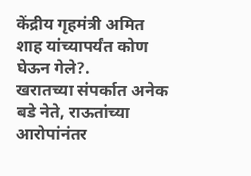केंद्रीय गृहमंत्री अमित शाह यांच्यापर्यंत कोण घेऊन गेले?.
खरातच्या संपर्कात अनेक बडे नेते, राऊतांच्या आरोपांनंतर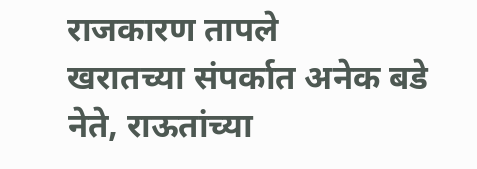राजकारण तापले
खरातच्या संपर्कात अनेक बडे नेते, राऊतांच्या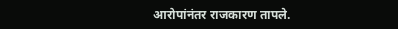आरोपांनंतर राजकारण तापले.